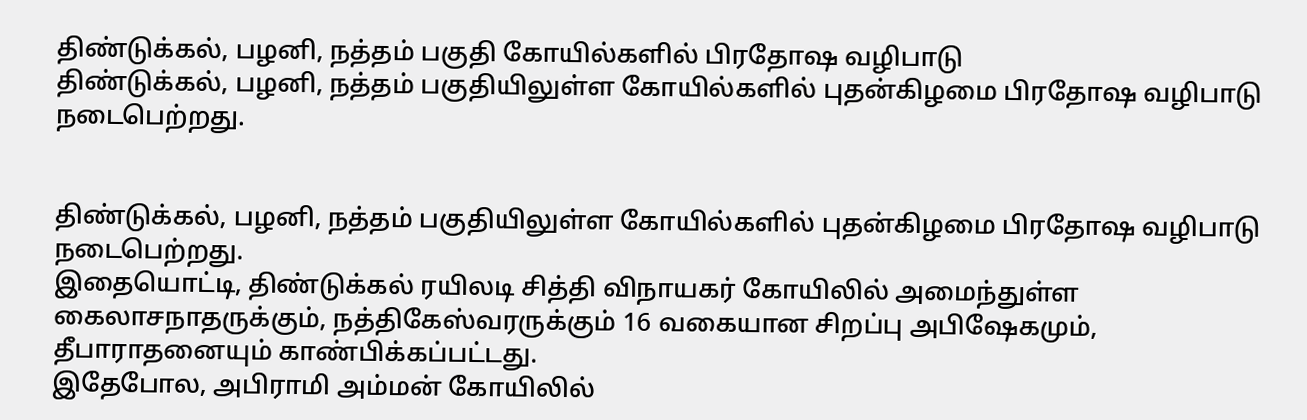திண்டுக்கல், பழனி, நத்தம் பகுதி கோயில்களில் பிரதோஷ வழிபாடு
திண்டுக்கல், பழனி, நத்தம் பகுதியிலுள்ள கோயில்களில் புதன்கிழமை பிரதோஷ வழிபாடு நடைபெற்றது.


திண்டுக்கல், பழனி, நத்தம் பகுதியிலுள்ள கோயில்களில் புதன்கிழமை பிரதோஷ வழிபாடு நடைபெற்றது.
இதையொட்டி, திண்டுக்கல் ரயிலடி சித்தி விநாயகர் கோயிலில் அமைந்துள்ள கைலாசநாதருக்கும், நத்திகேஸ்வரருக்கும் 16 வகையான சிறப்பு அபிஷேகமும், தீபாராதனையும் காண்பிக்கப்பட்டது.
இதேபோல, அபிராமி அம்மன் கோயிலில்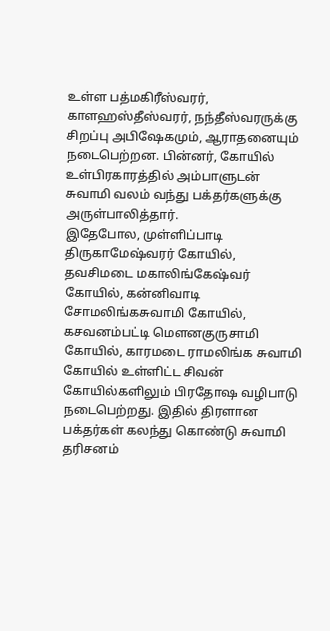உள்ள பத்மகிரீஸ்வரர், காளஹஸ்தீஸ்வரர், நந்தீஸ்வரருக்கு சிறப்பு அபிஷேகமும், ஆராதனையும் நடைபெற்றன. பின்னர், கோயில் உள்பிரகாரத்தில் அம்பாளுடன் சுவாமி வலம் வந்து பக்தர்களுக்கு அருள்பாலித்தார்.
இதேபோல, முள்ளிப்பாடி திருகாமேஷ்வரர் கோயில், தவசிமடை மகாலிங்கேஷ்வர் கோயில், கன்னிவாடி சோமலிங்கசுவாமி கோயில், கசவனம்பட்டி மெளனகுருசாமி கோயில், காரமடை ராமலிங்க சுவாமி கோயில் உள்ளிட்ட சிவன் கோயில்களிலும் பிரதோஷ வழிபாடு நடைபெற்றது. இதில் திரளான பக்தர்கள் கலந்து கொண்டு சுவாமி தரிசனம்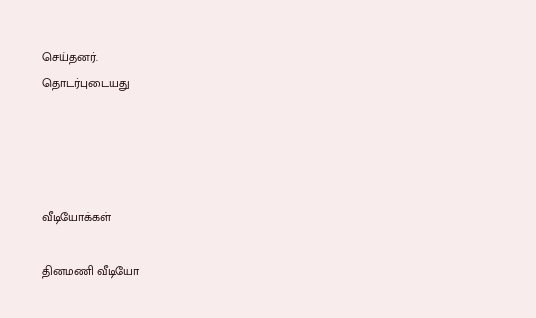செய்தனர்.
தொடர்புடையது




வீடியோக்கள்

தினமணி வீடியோ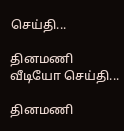செய்தி...

தினமணி வீடியோ செய்தி...

தினமணி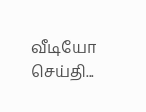வீடியோ செய்தி...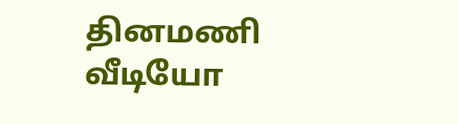தினமணி வீடியோ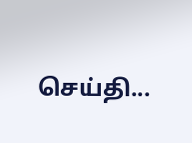செய்தி...